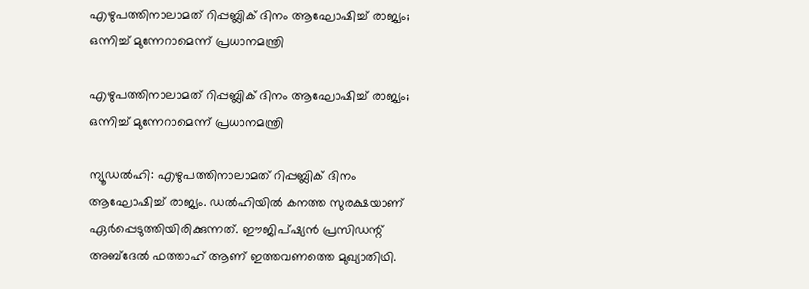എഴുപത്തിനാലാമത് റിപ്പബ്ലിക് ദിനം ആഘോഷിച്ച് രാജ്യം; ഒന്നിച്ച് മുന്നേറാമെന്ന് പ്രധാനമന്ത്രി

എഴുപത്തിനാലാമത് റിപ്പബ്ലിക് ദിനം ആഘോഷിച്ച് രാജ്യം; ഒന്നിച്ച് മുന്നേറാമെന്ന് പ്രധാനമന്ത്രി

ന്യൂഡല്‍ഹി: എഴുപത്തിനാലാമത് റിപ്പബ്ലിക് ദിനം ആഘോഷിച്ച് രാജ്യം. ഡല്‍ഹിയില്‍ കനത്ത സുരക്ഷയാണ് ഏര്‍പ്പെടുത്തിയിരിക്കുന്നത്. ഈജിപ്ഷ്യന്‍ പ്രസിഡന്റ് അബ്ദേല്‍ ഫത്താഹ് ആണ് ഇത്തവണത്തെ മുഖ്യാതിഥി.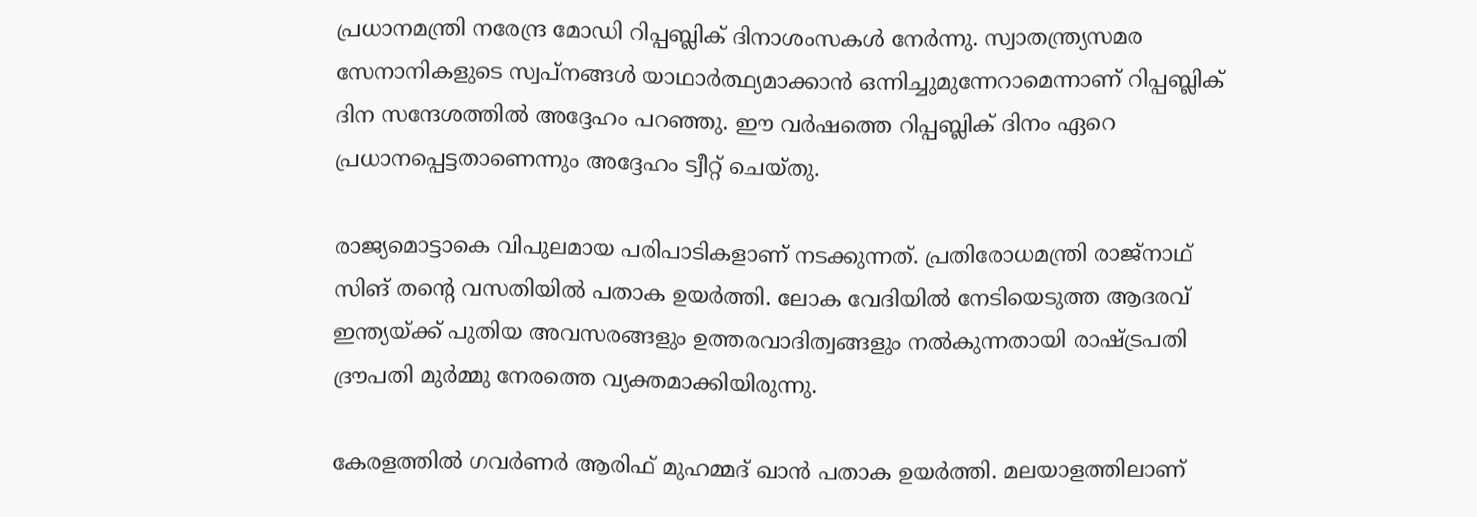പ്രധാനമന്ത്രി നരേന്ദ്ര മോഡി റിപ്പബ്ലിക് ദിനാശംസകള്‍ നേര്‍ന്നു. സ്വാതന്ത്ര്യസമര സേനാനികളുടെ സ്വപ്നങ്ങള്‍ യാഥാര്‍ത്ഥ്യമാക്കാന്‍ ഒന്നിച്ചുമുന്നേറാമെന്നാണ് റിപ്പബ്ലിക് ദിന സന്ദേശത്തില്‍ അദ്ദേഹം പറഞ്ഞു. ഈ വര്‍ഷത്തെ റിപ്പബ്ലിക് ദിനം ഏറെ പ്രധാനപ്പെട്ടതാണെന്നും അദ്ദേഹം ട്വീറ്റ് ചെയ്തു.

രാജ്യമൊട്ടാകെ വിപുലമായ പരിപാടികളാണ് നടക്കുന്നത്. പ്രതിരോധമന്ത്രി രാജ്നാഥ് സിങ് തന്റെ വസതിയില്‍ പതാക ഉയര്‍ത്തി. ലോക വേദിയില്‍ നേടിയെടുത്ത ആദരവ് ഇന്ത്യയ്ക്ക് പുതിയ അവസരങ്ങളും ഉത്തരവാദിത്വങ്ങളും നല്‍കുന്നതായി രാഷ്ട്രപതി ദ്രൗപതി മുര്‍മ്മു നേരത്തെ വ്യക്തമാക്കിയിരുന്നു.

കേരളത്തില്‍ ഗവര്‍ണര്‍ ആരിഫ് മുഹമ്മദ് ഖാന്‍ പതാക ഉയര്‍ത്തി. മലയാളത്തിലാണ്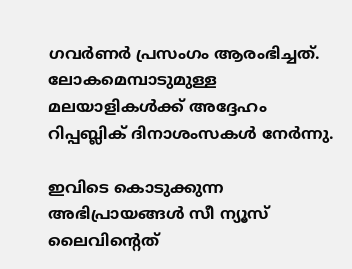ഗവര്‍ണര്‍ പ്രസംഗം ആരംഭിച്ചത്. ലോകമെമ്പാടുമുള്ള മലയാളികള്‍ക്ക് അദ്ദേഹം റിപ്പബ്ലിക് ദിനാശംസകള്‍ നേര്‍ന്നു.

ഇവിടെ കൊടുക്കുന്ന അഭിപ്രായങ്ങള്‍ സീ ന്യൂസ് ലൈവിന്റെത്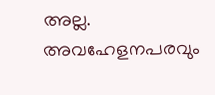അല്ല. അവഹേളനപരവും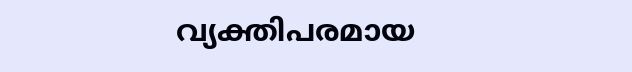വ്യക്തിപരമായ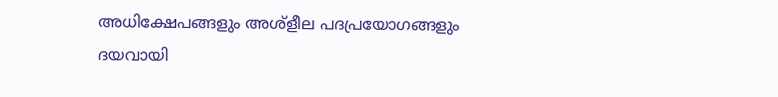അധിക്ഷേപങ്ങളും അശ്‌ളീല പദപ്രയോഗങ്ങളും ദയവായി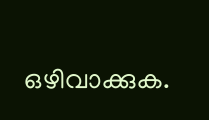ഒഴിവാക്കുക.